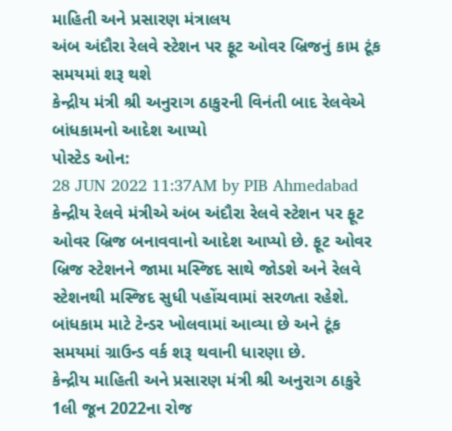માહિતી અને પ્રસારણ મંત્રાલય
અંબ અંદૌરા રેલવે સ્ટેશન પર ફૂટ ઓવર બ્રિજનું કામ ટૂંક સમયમાં શરૂ થશે
કેન્દ્રીય મંત્રી શ્રી અનુરાગ ઠાકુરની વિનંતી બાદ રેલવેએ બાંધકામનો આદેશ આપ્યો
પોસ્ટેડ ઓન:
28 JUN 2022 11:37AM by PIB Ahmedabad
કેન્દ્રીય રેલવે મંત્રીએ અંબ અંદૌરા રેલવે સ્ટેશન પર ફૂટ ઓવર બ્રિજ બનાવવાનો આદેશ આપ્યો છે. ફૂટ ઓવર બ્રિજ સ્ટેશનને જામા મસ્જિદ સાથે જોડશે અને રેલવે સ્ટેશનથી મસ્જિદ સુધી પહોંચવામાં સરળતા રહેશે. બાંધકામ માટે ટેન્ડર ખોલવામાં આવ્યા છે અને ટૂંક સમયમાં ગ્રાઉન્ડ વર્ક શરૂ થવાની ધારણા છે.
કેન્દ્રીય માહિતી અને પ્રસારણ મંત્રી શ્રી અનુરાગ ઠાકુરે 1લી જૂન 2022ના રોજ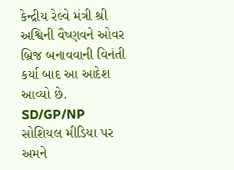કેન્દ્રીય રેલ્વે મંત્રી શ્રી અશ્વિની વૈષ્ણવને ઓવર બ્રિજ બનાવવાની વિનંતી કર્યા બાદ આ આદેશ આવ્યો છે.
SD/GP/NP
સોશિયલ મીડિયા પર અમને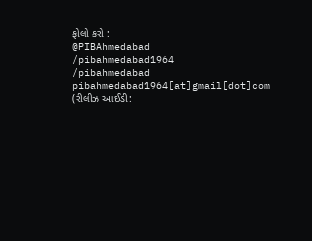ફોલો કરો :
@PIBAhmedabad
/pibahmedabad1964
/pibahmedabad
pibahmedabad1964[at]gmail[dot]com
(રીલીઝ આઈડી: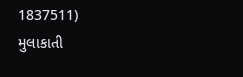1837511)
મુલાકાતી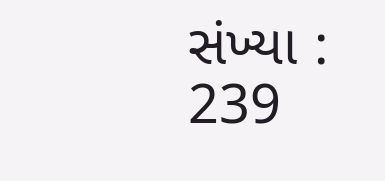સંખ્યા : 239